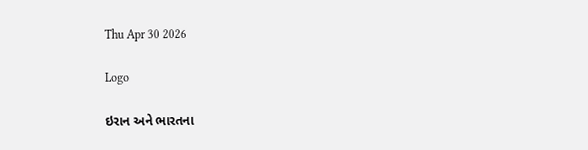Thu Apr 30 2026

Logo

ઇરાન અને ભારતના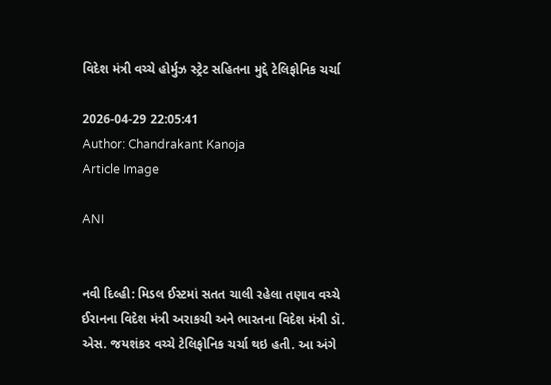વિદેશ મંત્રી વચ્ચે હોર્મુઝ સ્ટ્રેટ સહિતના મુદ્દે ટેલિફોનિક ચર્ચા

2026-04-29 22:05:41
Author: Chandrakant Kanoja
Article Image

ANI


નવી દિલ્હી: મિડલ ઈસ્ટમાં સતત ચાલી રહેલા તણાવ વચ્ચે ઈરાનના વિદેશ મંત્રી અરાકચી અને ભારતના વિદેશ મંત્રી ડૉ. એસ. જયશંકર વચ્ચે ટેલિફોનિક ચર્ચા થઇ હતી. આ અંગે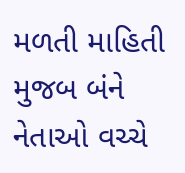મળતી માહિતી મુજબ બંને નેતાઓ વચ્ચે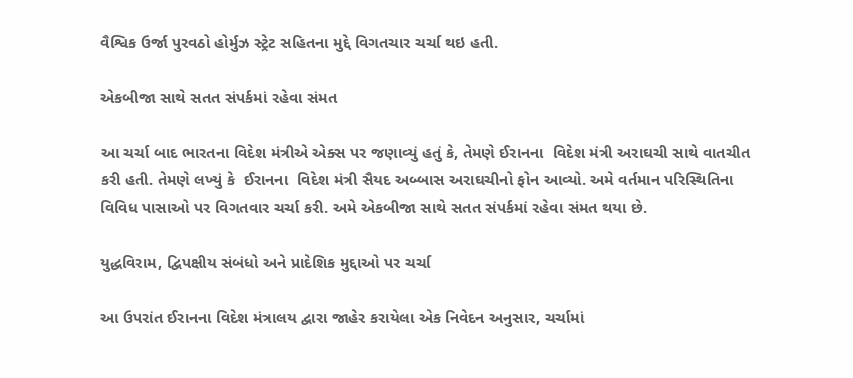વૈશ્વિક ઉર્જા પુરવઠો હોર્મુઝ સ્ટ્રેટ સહિતના મુદ્દે વિગતચાર ચર્ચા થઇ હતી.

એકબીજા સાથે સતત સંપર્કમાં રહેવા સંમત

આ ચર્ચા બાદ ભારતના વિદેશ મંત્રીએ એક્સ પર જણાવ્યું હતું કે, તેમણે ઈરાનના  વિદેશ મંત્રી અરાઘચી સાથે વાતચીત કરી હતી. તેમણે લખ્યું કે  ઈરાનના  વિદેશ મંત્રી સૈયદ અબ્બાસ અરાઘચીનો ફોન આવ્યો. અમે વર્તમાન પરિસ્થિતિના વિવિધ પાસાઓ પર વિગતવાર ચર્ચા કરી. અમે એકબીજા સાથે સતત સંપર્કમાં રહેવા સંમત થયા છે.

યુદ્ધવિરામ, દ્વિપક્ષીય સંબંધો અને પ્રાદેશિક મુદ્દાઓ પર ચર્ચા

આ ઉપરાંત ઈરાનના વિદેશ મંત્રાલય દ્વારા જાહેર કરાયેલા એક નિવેદન અનુસાર, ચર્ચામાં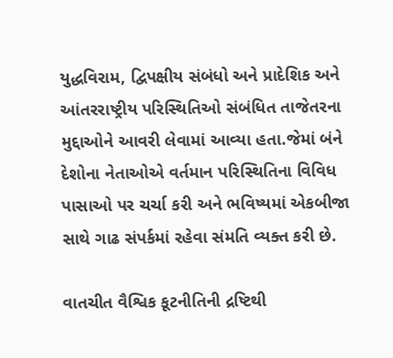યુદ્ધવિરામ, દ્વિપક્ષીય સંબંધો અને પ્રાદેશિક અને આંતરરાષ્ટ્રીય પરિસ્થિતિઓ સંબંધિત તાજેતરના મુદ્દાઓને આવરી લેવામાં આવ્યા હતા.જેમાં બંને દેશોના નેતાઓએ વર્તમાન પરિસ્થિતિના વિવિધ પાસાઓ પર ચર્ચા કરી અને ભવિષ્યમાં એકબીજા સાથે ગાઢ સંપર્કમાં રહેવા સંમતિ વ્યક્ત કરી છે.

વાતચીત વૈશ્વિક કૂટનીતિની દ્રષ્ટિથી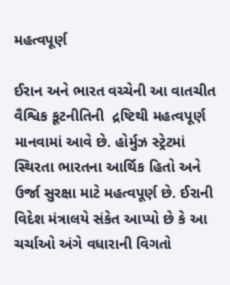મહત્વપૂર્ણ

ઈરાન અને ભારત વચ્ચેની આ વાતચીત વૈશ્વિક કૂટનીતિની  દ્રષ્ટિથી મહત્વપૂર્ણ માનવામાં આવે છે. હોર્મુઝ સ્ટ્રેટમાં સ્થિરતા ભારતના આર્થિક હિતો અને ઉર્જા સુરક્ષા માટે મહત્વપૂર્ણ છે. ઈરાની વિદેશ મંત્રાલયે સંકેત આપ્યો છે કે આ ચર્ચાઓ અંગે વધારાની વિગતો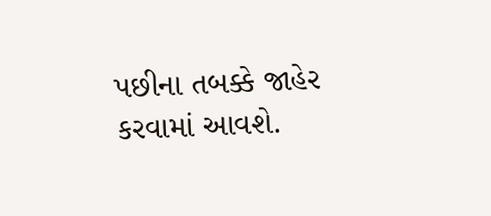પછીના તબક્કે જાહેર કરવામાં આવશે.